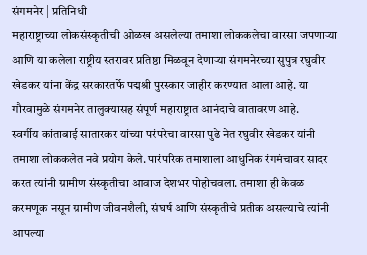संगमनेर | प्रतिनिधी
महाराष्ट्राच्या लोकसंस्कृतीची ओळख असलेल्या तमाशा लोककलेचा वारसा जपणाऱ्या आणि या कलेला राष्ट्रीय स्तरावर प्रतिष्ठा मिळवून देणाऱ्या संगमनेरच्या सुपुत्र रघुवीर खेडकर यांना केंद्र सरकारतर्फे पद्मश्री पुरस्कार जाहीर करण्यात आला आहे. या गौरवामुळे संगमनेर तालुक्यासह संपूर्ण महाराष्ट्रात आनंदाचे वातावरण आहे.
स्वर्गीय कांताबाई सातारकर यांच्या परंपरेचा वारसा पुढे नेत रघुवीर खेडकर यांनी तमाशा लोककलेत नवे प्रयोग केले. पारंपरिक तमाशाला आधुनिक रंगमंचावर सादर करत त्यांनी ग्रामीण संस्कृतीचा आवाज देशभर पोहोचवला. तमाशा ही केवळ करमणूक नसून ग्रामीण जीवनशैली, संघर्ष आणि संस्कृतीचे प्रतीक असल्याचे त्यांनी आपल्या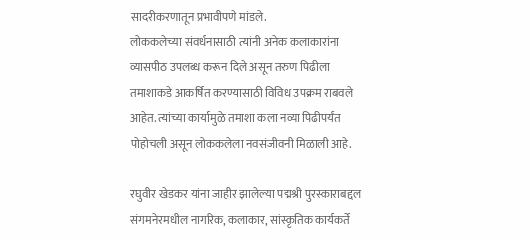सादरीकरणातून प्रभावीपणे मांडले.
लोककलेच्या संवर्धनासाठी त्यांनी अनेक कलाकारांना व्यासपीठ उपलब्ध करून दिले असून तरुण पिढीला तमाशाकडे आकर्षित करण्यासाठी विविध उपक्रम राबवले आहेत. त्यांच्या कार्यामुळे तमाशा कला नव्या पिढीपर्यंत पोहोचली असून लोककलेला नवसंजीवनी मिळाली आहे.

रघुवीर खेडकर यांना जाहीर झालेल्या पद्मश्री पुरस्काराबद्दल संगमनेरमधील नागरिक, कलाकार, सांस्कृतिक कार्यकर्ते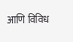आणि विविध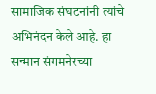सामाजिक संघटनांनी त्यांचे अभिनंदन केले आहे. हा सन्मान संगमनेरच्या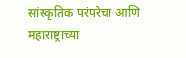सांस्कृतिक परंपरेचा आणि महाराष्ट्राच्या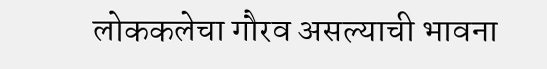लोककलेचा गौरव असल्याची भावना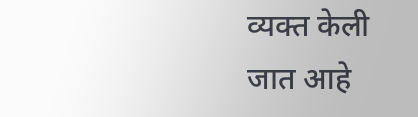व्यक्त केली जात आहे